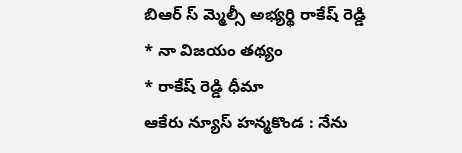బిఆర్ స్ మ్మెల్సీ అభ్యర్థి రాకేష్ రెడ్డి
* నా విజయం తథ్యం
* రాకేష్ రెడ్డి ధీమా
ఆకేరు న్యూస్ హన్మకొండ : నేను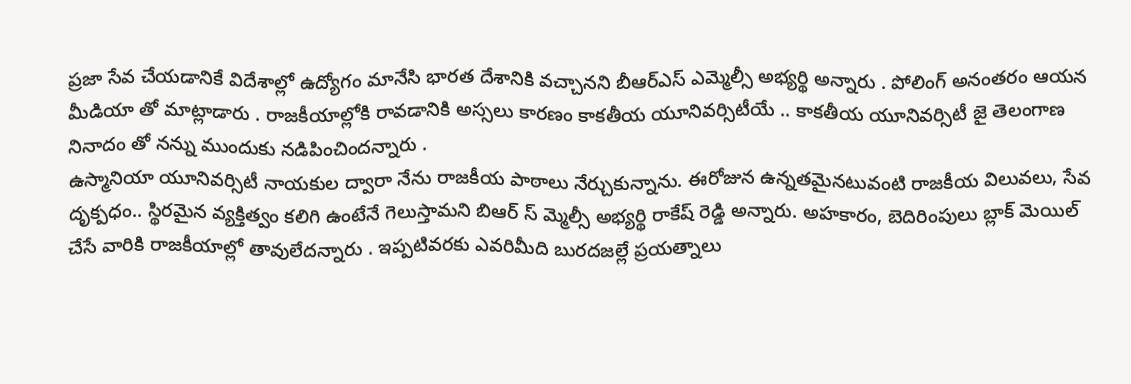ప్రజా సేవ చేయడానికే విదేశాల్లో ఉద్యోగం మానేసి భారత దేశానికి వచ్చానని బీఆర్ఎస్ ఎమ్మెల్సీ అభ్యర్థి అన్నారు . పోలింగ్ అనంతరం ఆయన మీడియా తో మాట్లాడారు . రాజకీయాల్లోకి రావడానికి అస్సలు కారణం కాకతీయ యూనివర్సిటీయే .. కాకతీయ యూనివర్సిటీ జై తెలంగాణ నినాదం తో నన్ను ముందుకు నడిపించిందన్నారు .
ఉస్మానియా యూనివర్సిటీ నాయకుల ద్వారా నేను రాజకీయ పాఠాలు నేర్చుకున్నాను. ఈరోజున ఉన్నతమైనటువంటి రాజకీయ విలువలు, సేవ దృక్పధం.. స్థిరమైన వ్యక్తిత్వం కలిగి ఉంటేనే గెలుస్తామని బిఆర్ స్ మ్మెల్సీ అభ్యర్థి రాకేష్ రెడ్డి అన్నారు. అహకారం, బెదిరింపులు బ్లాక్ మెయిల్ చేసే వారికి రాజకీయాల్లో తావులేదన్నారు . ఇప్పటివరకు ఎవరిమీది బురదజల్లే ప్రయత్నాలు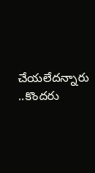చేయలేదన్నారు ..కొందరు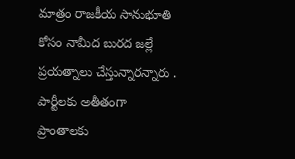మాత్రం రాజకీయ సానుభూతి కోసం నామీద బురద జల్లే ప్రయత్నాలు చేస్తున్నారన్నారు . పార్టీలకు అతీతంగా ప్రాంతాలకు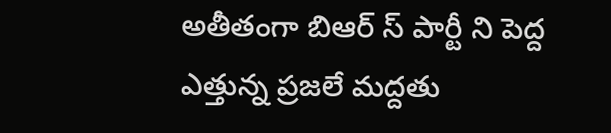అతీతంగా బిఆర్ స్ పార్టీ ని పెద్ద ఎత్తున్న ప్రజలే మద్దతు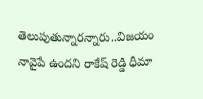తెలుపుతున్నారన్నారు..విజయం నావైపే ఉందని రాకేష్ రెడ్డి ధీమా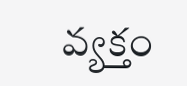వ్యక్తం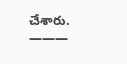చేశారు.
———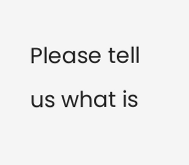Please tell us what is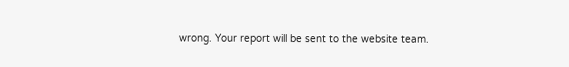wrong. Your report will be sent to the website team.